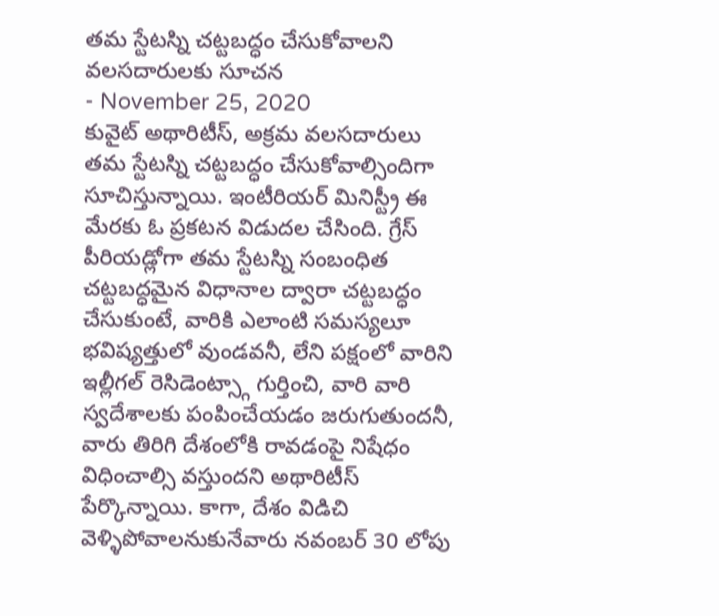తమ స్టేటస్ని చట్టబద్ధం చేసుకోవాలని వలసదారులకు సూచన
- November 25, 2020
కువైట్ అథారిటీస్, అక్రమ వలసదారులు తమ స్టేటస్ని చట్టబద్ధం చేసుకోవాల్సిందిగా సూచిస్తున్నాయి. ఇంటీరియర్ మినిస్ట్రీ ఈ మేరకు ఓ ప్రకటన విడుదల చేసింది. గ్రేస్ పీరియడ్లోగా తమ స్టేటస్ని సంబంధిత చట్టబద్ధమైన విధానాల ద్వారా చట్టబద్ధం చేసుకుంటే, వారికి ఎలాంటి సమస్యలూ భవిష్యత్తులో వుండవనీ, లేని పక్షంలో వారిని ఇల్లీగల్ రెసిడెంట్స్గా గుర్తించి, వారి వారి స్వదేశాలకు పంపించేయడం జరుగుతుందనీ, వారు తిరిగి దేశంలోకి రావడంపై నిషేధం విధించాల్సి వస్తుందని అథారిటీస్ పేర్కొన్నాయి. కాగా, దేశం విడిచి వెళ్ళిపోవాలనుకునేవారు నవంబర్ 30 లోపు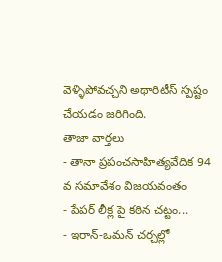వెళ్ళిపోవచ్చని అథారిటీస్ స్పష్టం చేయడం జరిగింది.
తాజా వార్తలు
- తానా ప్రపంచసాహిత్యవేదిక 94 వ సమావేశం విజయవంతం
- పేపర్ లీక్ల పై కఠిన చట్టం...
- ఇరాన్-ఒమన్ చర్చల్లో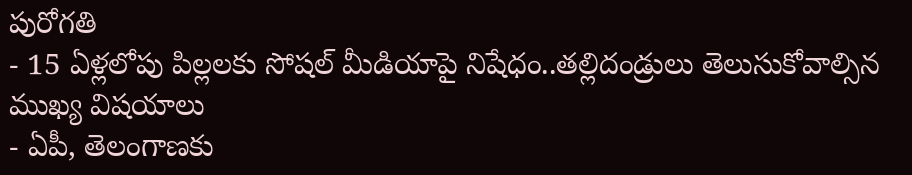పురోగతి
- 15 ఏళ్లలోపు పిల్లలకు సోషల్ మీడియాపై నిషేధం..తల్లిదండ్రులు తెలుసుకోవాల్సిన ముఖ్య విషయాలు
- ఏపీ, తెలంగాణకు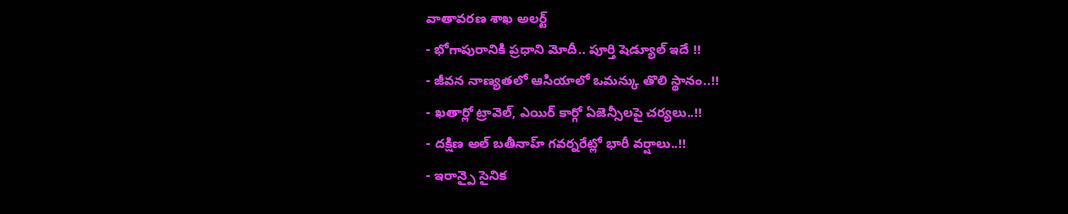వాతావరణ శాఖ అలర్ట్
- భోగాపురానికి ప్రధాని మోదీ.. పూర్తి షెడ్యూల్ ఇదే !!
- జీవన నాణ్యతలో ఆసియాలో ఒమన్కు తొలి స్థానం..!!
- ఖతార్లో ట్రావెల్, ఎయిర్ కార్గో ఏజెన్సీలపై చర్యలు..!!
- దక్షిణ అల్ బతీనాహ్ గవర్నరేట్లో భారీ వర్షాలు..!!
- ఇరాన్పై సైనిక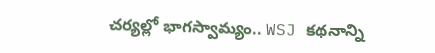చర్యల్లో భాగస్వామ్యం.. WSJ కథనాన్ని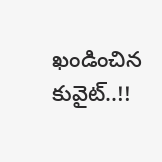ఖండించిన కువైట్..!!